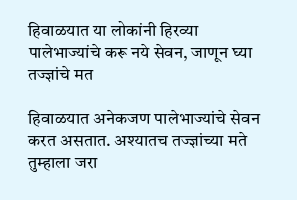हिवाळयात या लोकांनी हिरव्या पालेभाज्यांचे करू नये सेवन, जाणून घ्या तज्ज्ञांचे मत

हिवाळयात अनेकजण पालेभाज्यांचे सेवन करत असतात. अश्यातच तज्ज्ञांच्या मते तुम्हाला जरा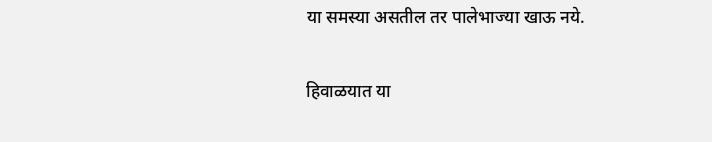या समस्या असतील तर पालेभाज्या खाऊ नये.

हिवाळयात या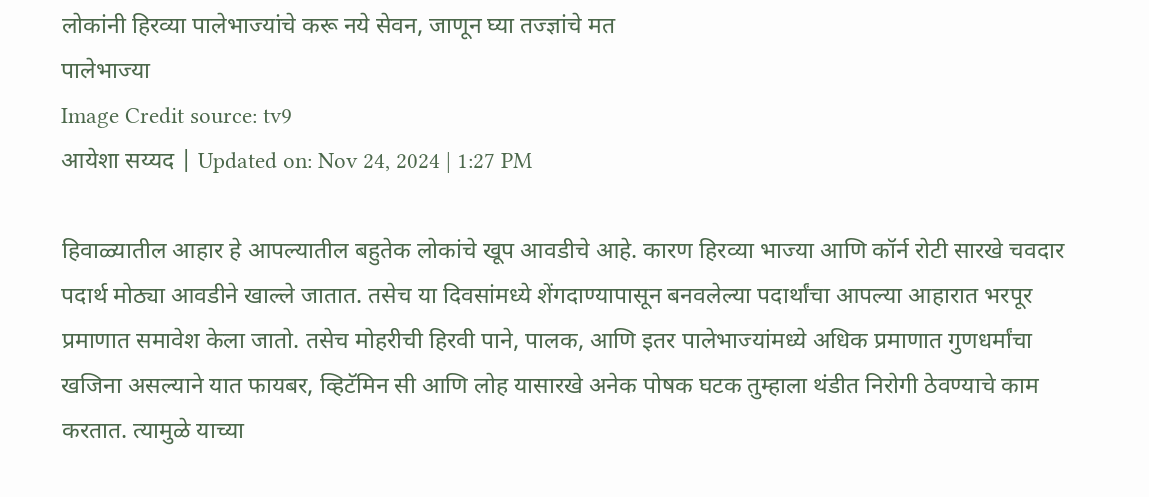लोकांनी हिरव्या पालेभाज्यांचे करू नये सेवन, जाणून घ्या तज्ज्ञांचे मत
पालेभाज्या
Image Credit source: tv9
आयेशा सय्यद | Updated on: Nov 24, 2024 | 1:27 PM

हिवाळ्यातील आहार हे आपल्यातील बहुतेक लोकांचे खूप आवडीचे आहे. कारण हिरव्या भाज्या आणि कॉर्न रोटी सारखे चवदार पदार्थ मोठ्या आवडीने खाल्ले जातात. तसेच या दिवसांमध्ये शेंगदाण्यापासून बनवलेल्या पदार्थांचा आपल्या आहारात भरपूर प्रमाणात समावेश केला जातो. तसेच मोहरीची हिरवी पाने, पालक, आणि इतर पालेभाज्यांमध्ये अधिक प्रमाणात गुणधर्मांचा खजिना असल्याने यात फायबर, व्हिटॅमिन सी आणि लोह यासारखे अनेक पोषक घटक तुम्हाला थंडीत निरोगी ठेवण्याचे काम करतात. त्यामुळे याच्या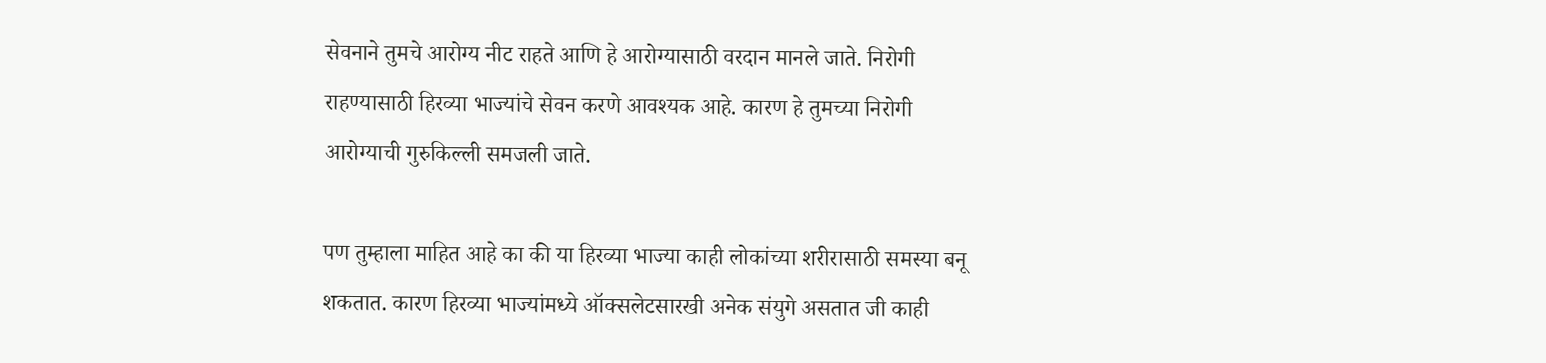सेवनाने तुमचे आरोग्य नीट राहते आणि हे आरोग्यासाठी वरदान मानले जाते. निरोगी राहण्यासाठी हिरव्या भाज्यांचे सेवन करणे आवश्यक आहे. कारण हे तुमच्या निरोगी आरोग्याची गुरुकिल्ली समजली जाते.

पण तुम्हाला माहित आहे का की या हिरव्या भाज्या काही लोकांच्या शरीरासाठी समस्या बनू शकतात. कारण हिरव्या भाज्यांमध्ये ऑक्सलेटसारखी अनेक संयुगे असतात जी काही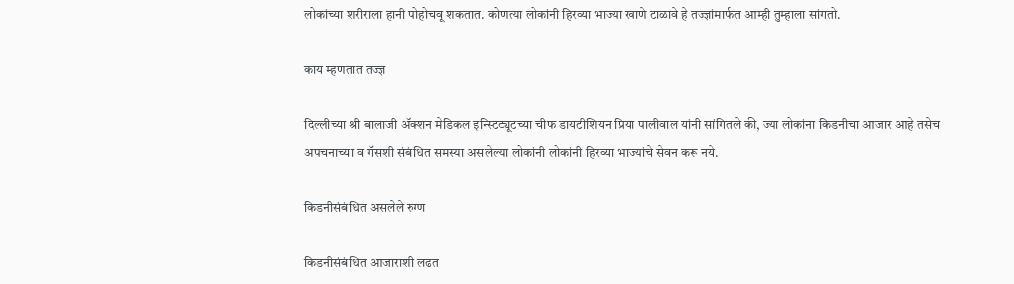लोकांच्या शरीराला हानी पोहोचवू शकतात. कोणत्या लोकांनी हिरव्या भाज्या खाणे टाळावे हे तज्ज्ञांमार्फत आम्ही तुम्हाला सांगतो.

काय म्हणतात तज्ज्ञ

दिल्लीच्या श्री बालाजी ॲक्शन मेडिकल इन्स्टिट्यूटच्या चीफ डायटीशियन प्रिया पालीवाल यांनी सांगितले की, ज्या लोकांना किडनीचा आजार आहे तसेच अपचनाच्या व गॅसशी संबंधित समस्या असलेल्या लोकांनी लोकांनी हिरव्या भाज्यांचे सेवन करू नये.

किडनीसंबंधित असलेले रुग्ण

किडनीसंबंधित आजाराशी लढत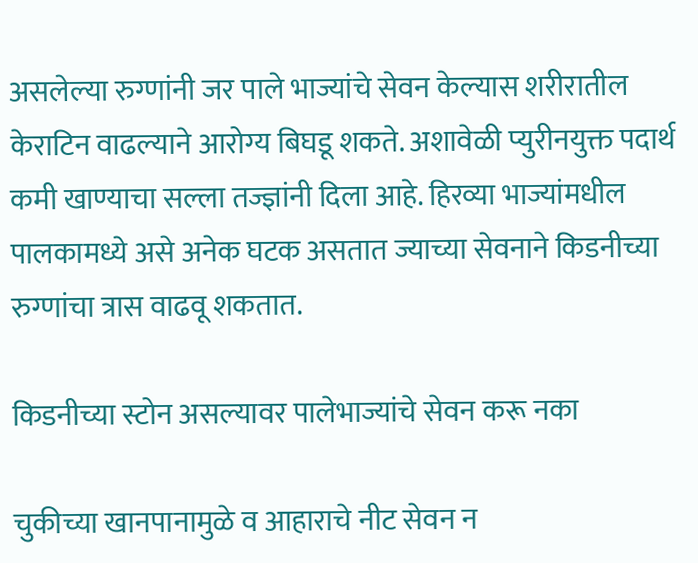असलेल्या रुग्णांनी जर पाले भाज्यांचे सेवन केल्यास शरीरातील केराटिन वाढल्याने आरोग्य बिघडू शकते. अशावेळी प्युरीनयुक्त पदार्थ कमी खाण्याचा सल्ला तज्ज्ञांनी दिला आहे. हिरव्या भाज्यांमधील पालकामध्ये असे अनेक घटक असतात ज्याच्या सेवनाने किडनीच्या रुग्णांचा त्रास वाढवू शकतात.

किडनीच्या स्टोन असल्यावर पालेभाज्यांचे सेवन करू नका

चुकीच्या खानपानामुळे व आहाराचे नीट सेवन न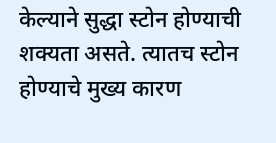केल्याने सुद्धा स्टोन होण्याची शक्यता असते. त्यातच स्टोन होण्याचे मुख्य कारण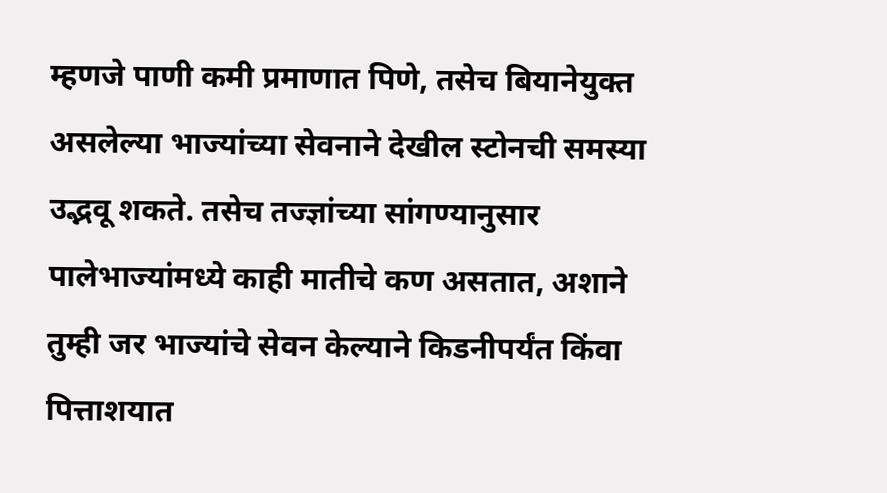म्हणजे पाणी कमी प्रमाणात पिणे, तसेच बियानेयुक्त असलेल्या भाज्यांच्या सेवनाने देखील स्टोनची समस्या उद्भवू शकते. तसेच तज्ज्ञांच्या सांगण्यानुसार पालेभाज्यांमध्ये काही मातीचे कण असतात, अशाने तुम्ही जर भाज्यांचे सेवन केल्याने किडनीपर्यंत किंवा पित्ताशयात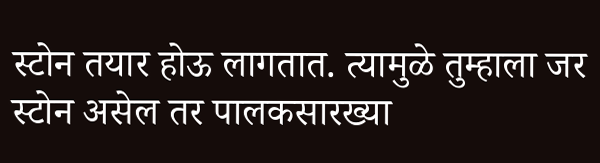स्टोन तयार होऊ लागतात. त्यामुळे तुम्हाला जर स्टोन असेल तर पालकसारख्या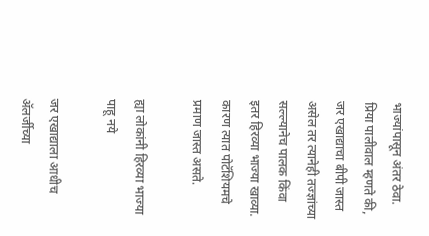भाज्यांपासून अंतर ठेवा. प्रिया पालीवाल म्हणते की, जर एखाद्याचा बीपी जास्त असेल तर त्यानेही तज्ज्ञांच्या सल्ल्यानेच पालक किंवा इतर हिरव्या भाज्या खाव्या. कारण त्यात पोटॅशियमचे प्रमाण जास्त असते.

ह्या लोकांनी हिरव्या भाज्या पाहू नये

जर एखाद्याला आधीच ॲलर्जीच्या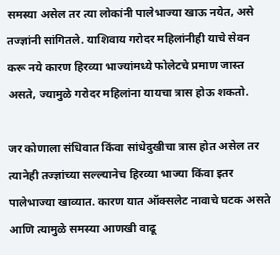समस्या असेल तर त्या लोकांनी पालेभाज्या खाऊ नयेत, असे तज्ज्ञांनी सांगितले. याशिवाय गरोदर महिलांनीही याचे सेवन करू नये कारण हिरव्या भाज्यांमध्ये फोलेटचे प्रमाण जास्त असते, ज्यामुळे गरोदर महिलांना यायचा त्रास होऊ शकतो.

जर कोणाला संधिवात किंवा सांधेदुखीचा त्रास होत असेल तर त्यानेही तज्ज्ञांच्या सल्ल्यानेच हिरव्या भाज्या किंवा इतर पालेभाज्या खाव्यात. कारण यात ऑक्सलेट नावाचे घटक असते आणि त्यामुळे समस्या आणखी वाढू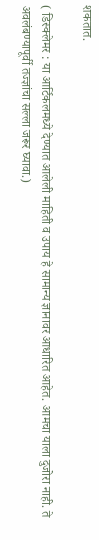शकतात.

( डिस्क्लेमर : या आर्टिकलमध्ये देण्यात आलेली माहिती व उपाय हे सामान्य ज्ञानावर आधारित आहेत. आमचा याला दुजोरा नाही. ते अवलंबण्यापूर्वी तज्ज्ञांचा सल्ला जरूर घ्यावा.)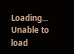Loading...
Unable to load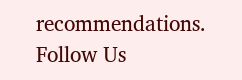recommendations.
Follow Us